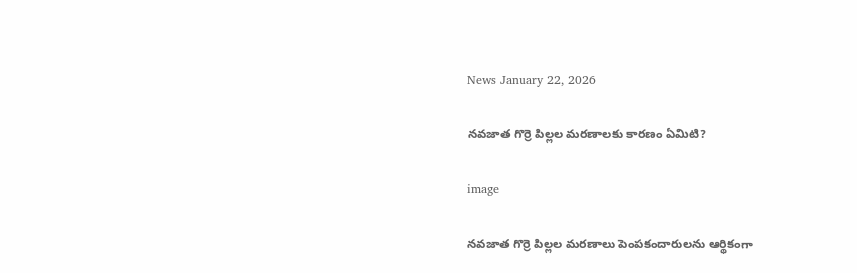News January 22, 2026

నవజాత గొర్రె పిల్లల మరణాలకు కారణం ఏమిటి?

image

నవజాత గొర్రె పిల్లల మరణాలు పెంపకందారులను ఆర్థికంగా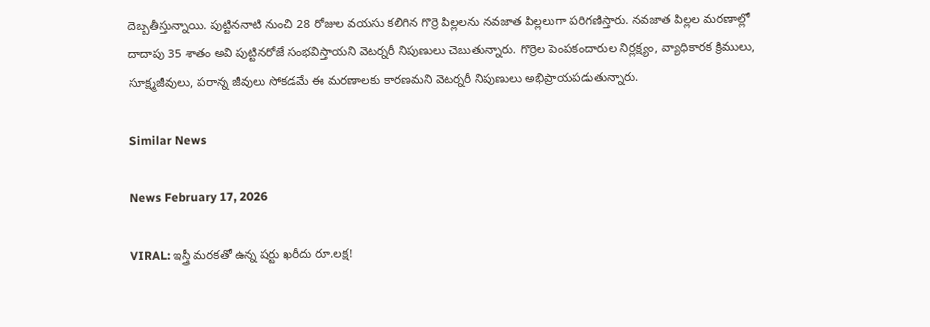దెబ్బతీస్తున్నాయి. పుట్టిననాటి నుంచి 28 రోజుల వయసు కలిగిన గొర్రె పిల్లలను నవజాత పిల్లలుగా పరిగణిస్తారు. నవజాత పిల్లల మరణాల్లో దాదాపు 35 శాతం అవి పుట్టినరోజే సంభవిస్తాయని వెటర్నరీ నిపుణులు చెబుతున్నారు. గొర్రెల పెంపకందారుల నిర్లక్ష్యం, వ్యాధికారక క్రిములు, సూక్ష్మజీవులు, పరాన్న జీవులు సోకడమే ఈ మరణాలకు కారణమని వెటర్నరీ నిపుణులు అభిప్రాయపడుతున్నారు.

Similar News

News February 17, 2026

VIRAL: ఇస్త్రీ మరకతో ఉన్న షర్టు ఖరీదు రూ.లక్ష!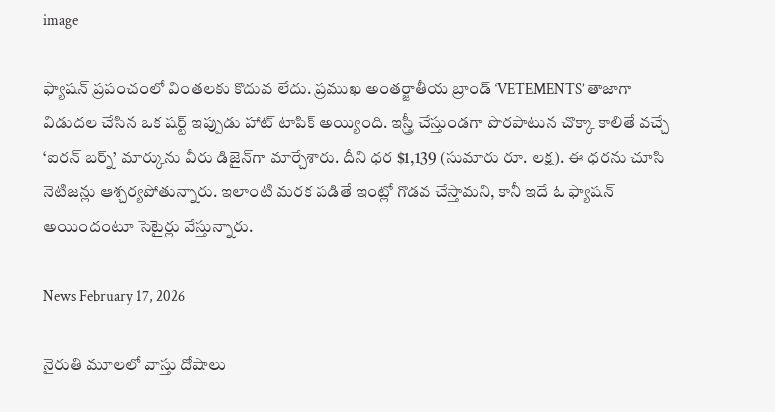image

ఫ్యాషన్ ప్రపంచంలో వింతలకు కొదువ లేదు. ప్రముఖ అంతర్జాతీయ బ్రాండ్ ‘VETEMENTS’ తాజాగా విడుదల చేసిన ఒక షర్ట్ ఇప్పుడు హాట్ టాపిక్ అయ్యింది. ఇస్త్రీ చేస్తుండగా పొరపాటున చొక్కా కాలితే వచ్చే ‘ఐరన్ బర్న్’ మార్కును వీరు డిజైన్‌గా మార్చేశారు. దీని ధర $1,139 (సుమారు రూ. లక్ష). ఈ ధరను చూసి నెటిజన్లు ఆశ్చర్యపోతున్నారు. ఇలాంటి మరక పడితే ఇంట్లో గొడవ చేస్తామని, కానీ ఇదే ఓ ఫ్యాషన్ అయిందంటూ సెటైర్లు వేస్తున్నారు.

News February 17, 2026

నైరుతి మూలలో వాస్తు దోషాలు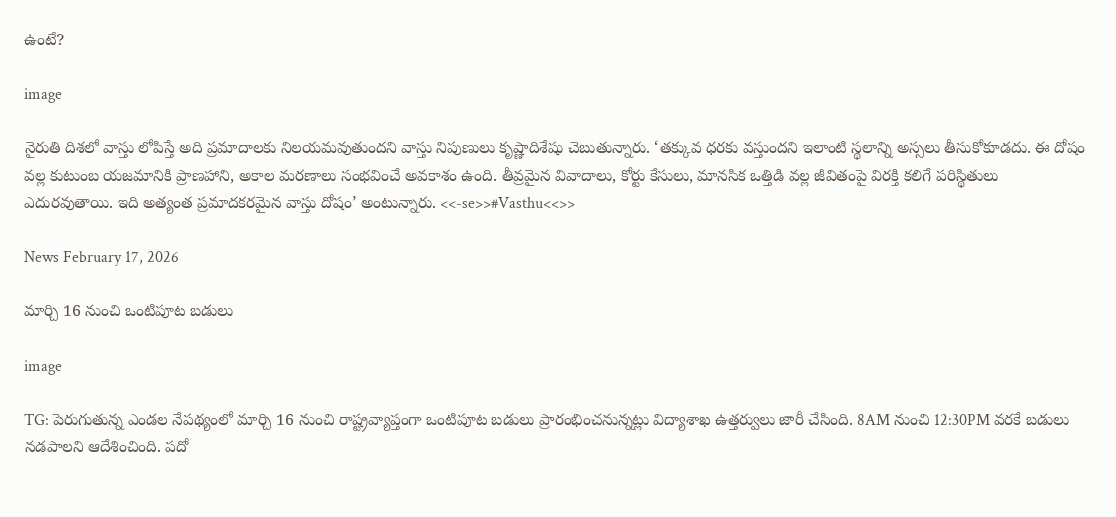ఉంటే?

image

నైరుతి దిశలో వాస్తు లోపిస్తే అది ప్రమాదాలకు నిలయమవుతుందని వాస్తు నిపుణులు కృష్ణాదిశేషు చెబుతున్నారు. ‘తక్కువ ధరకు వస్తుందని ఇలాంటి స్థలాన్ని అస్సలు తీసుకోకూడదు. ఈ దోషం వల్ల కుటుంబ యజమానికి ప్రాణహాని, అకాల మరణాలు సంభవించే అవకాశం ఉంది. తీవ్రమైన వివాదాలు, కోర్టు కేసులు, మానసిక ఒత్తిడి వల్ల జీవితంపై విరక్తి కలిగే పరిస్థితులు ఎదురవుతాయి. ఇది అత్యంత ప్రమాదకరమైన వాస్తు దోషం’ అంటున్నారు. <<-se>>#Vasthu<<>>

News February 17, 2026

మార్చి 16 నుంచి ఒంటిపూట బడులు

image

TG: పెరుగుతున్న ఎండల నేపథ్యంలో మార్చి 16 నుంచి రాష్ట్రవ్యాప్తంగా ఒంటిపూట బడులు ప్రారంభించనున్నట్లు విద్యాశాఖ ఉత్తర్వులు జారీ చేసింది. 8AM నుంచి 12:30PM వరకే బడులు నడపాలని ఆదేశించింది. పదో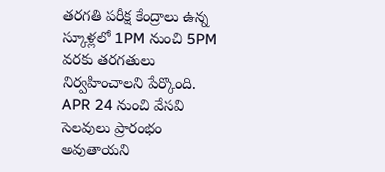తరగతి పరీక్ష కేంద్రాలు ఉన్న స్కూళ్లలో 1PM నుంచి 5PM వరకు తరగతులు నిర్వహించాలని పేర్కొంది. APR 24 నుంచి వేసవి సెలవులు ప్రారంభం అవుతాయని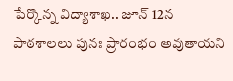పేర్కొన్న విద్యాశాఖ.. జూన్ 12న పాఠశాలలు పునః ప్రారంభం అవుతాయని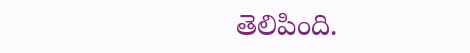తెలిపింది.